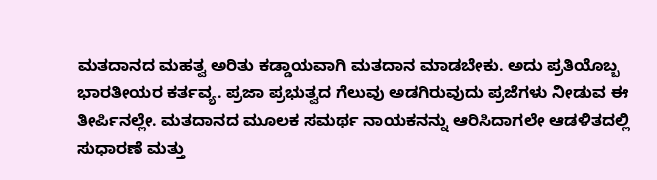ಮತದಾನದ ಮಹತ್ವ ಅರಿತು ಕಡ್ಡಾಯವಾಗಿ ಮತದಾನ ಮಾಡಬೇಕು. ಅದು ಪ್ರತಿಯೊಬ್ಬ ಭಾರತೀಯರ ಕರ್ತವ್ಯ. ಪ್ರಜಾ ಪ್ರಭುತ್ವದ ಗೆಲುವು ಅಡಗಿರುವುದು ಪ್ರಜೆಗಳು ನೀಡುವ ಈ ತೀರ್ಪಿನಲ್ಲೇ. ಮತದಾನದ ಮೂಲಕ ಸಮರ್ಥ ನಾಯಕನನ್ನು ಆರಿಸಿದಾಗಲೇ ಆಡಳಿತದಲ್ಲಿ ಸುಧಾರಣೆ ಮತ್ತು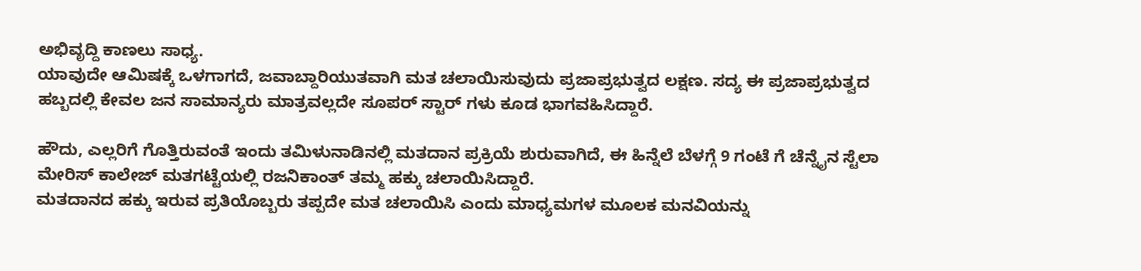ಅಭಿವೃದ್ದಿ ಕಾಣಲು ಸಾಧ್ಯ.
ಯಾವುದೇ ಆಮಿಷಕ್ಕೆ ಒಳಗಾಗದೆ, ಜವಾಬ್ದಾರಿಯುತವಾಗಿ ಮತ ಚಲಾಯಿಸುವುದು ಪ್ರಜಾಪ್ರಭುತ್ವದ ಲಕ್ಷಣ. ಸದ್ಯ ಈ ಪ್ರಜಾಪ್ರಭುತ್ವದ ಹಬ್ಬದಲ್ಲಿ ಕೇವಲ ಜನ ಸಾಮಾನ್ಯರು ಮಾತ್ರವಲ್ಲದೇ ಸೂಪರ್ ಸ್ಟಾರ್ ಗಳು ಕೂಡ ಭಾಗವಹಿಸಿದ್ದಾರೆ.

ಹೌದು, ಎಲ್ಲರಿಗೆ ಗೊತ್ತಿರುವಂತೆ ಇಂದು ತಮಿಳುನಾಡಿನಲ್ಲಿ ಮತದಾನ ಪ್ರಕ್ರಿಯೆ ಶುರುವಾಗಿದೆ, ಈ ಹಿನ್ನೆಲೆ ಬೆಳಗ್ಗೆ 9 ಗಂಟೆ ಗೆ ಚೆನ್ನೈನ ಸ್ಟೆಲಾ ಮೇರಿಸ್ ಕಾಲೇಜ್ ಮತಗಟ್ಟೆಯಲ್ಲಿ ರಜನಿಕಾಂತ್ ತಮ್ಮ ಹಕ್ಕು ಚಲಾಯಿಸಿದ್ದಾರೆ.
ಮತದಾನದ ಹಕ್ಕು ಇರುವ ಪ್ರತಿಯೊಬ್ಬರು ತಪ್ಪದೇ ಮತ ಚಲಾಯಿಸಿ ಎಂದು ಮಾಧ್ಯಮಗಳ ಮೂಲಕ ಮನವಿಯನ್ನು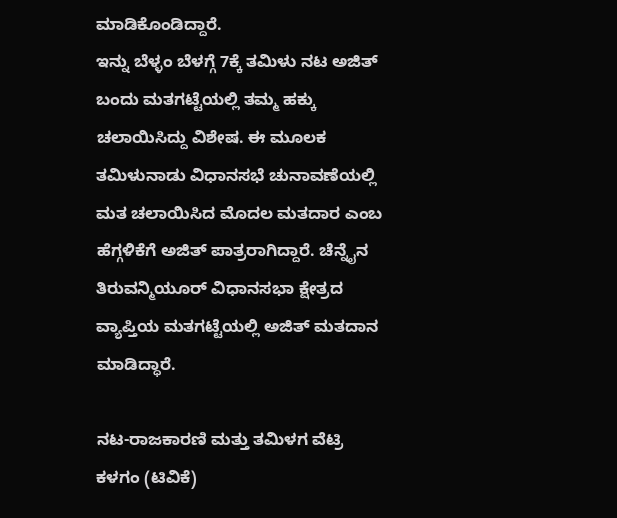ಮಾಡಿಕೊಂಡಿದ್ದಾರೆ.
ಇನ್ನು ಬೆಳ್ಳಂ ಬೆಳಗ್ಗೆ 7ಕ್ಕೆ ತಮಿಳು ನಟ ಅಜಿತ್ ಬಂದು ಮತಗಟ್ಟೆಯಲ್ಲಿ ತಮ್ಮ ಹಕ್ಕು ಚಲಾಯಿಸಿದ್ದು ವಿಶೇಷ. ಈ ಮೂಲಕ ತಮಿಳುನಾಡು ವಿಧಾನಸಭೆ ಚುನಾವಣೆಯಲ್ಲಿ ಮತ ಚಲಾಯಿಸಿದ ಮೊದಲ ಮತದಾರ ಎಂಬ ಹೆಗ್ಗಳಿಕೆಗೆ ಅಜಿತ್ ಪಾತ್ರರಾಗಿದ್ದಾರೆ. ಚೆನ್ನೈನ ತಿರುವನ್ಮಿಯೂರ್ ವಿಧಾನಸಭಾ ಕ್ಷೇತ್ರದ ವ್ಯಾಪ್ತಿಯ ಮತಗಟ್ಟೆಯಲ್ಲಿ ಅಜಿತ್ ಮತದಾನ ಮಾಡಿದ್ಧಾರೆ.

ನಟ-ರಾಜಕಾರಣಿ ಮತ್ತು ತಮಿಳಗ ವೆಟ್ರಿ ಕಳಗಂ (ಟಿವಿಕೆ)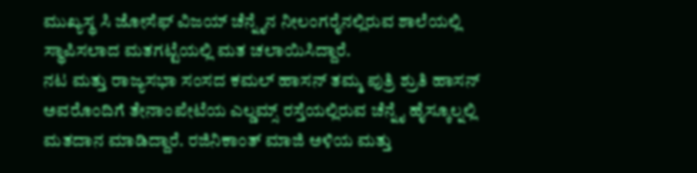ಮುಖ್ಯಸ್ಥ ಸಿ ಜೋಸೆಫ್ ವಿಜಯ್ ಚೆನ್ನೈನ ನೀಲಂಗರೈನಲ್ಲಿರುವ ಶಾಲೆಯಲ್ಲಿ ಸ್ಥಾಪಿಸಲಾದ ಮತಗಟ್ಟೆಯಲ್ಲಿ ಮತ ಚಲಾಯಿಸಿದ್ದಾರೆ.
ನಟ ಮತ್ತು ರಾಜ್ಯಸಭಾ ಸಂಸದ ಕಮಲ್ ಹಾಸನ್ ತಮ್ಮ ಪುತ್ರಿ ಶ್ರುತಿ ಹಾಸನ್ ಅವರೊಂದಿಗೆ ತೇನಾಂಪೇಟೆಯ ಎಲ್ಡಮ್ಸ್ ರಸ್ತೆಯಲ್ಲಿರುವ ಚೆನ್ನೈ ಹೈಸ್ಕೂಲ್ನಲ್ಲಿ ಮತದಾನ ಮಾಡಿದ್ದಾರೆ. ರಜಿನಿಕಾಂತ್ ಮಾಜಿ ಅಳಿಯ ಮತ್ತು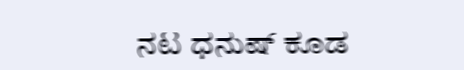ನಟ ಧನುಷ್ ಕೂಡ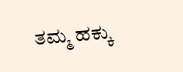ತಮ್ಮ ಹಕ್ಕು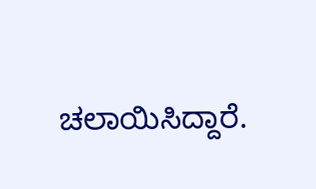ಚಲಾಯಿಸಿದ್ದಾರೆ.